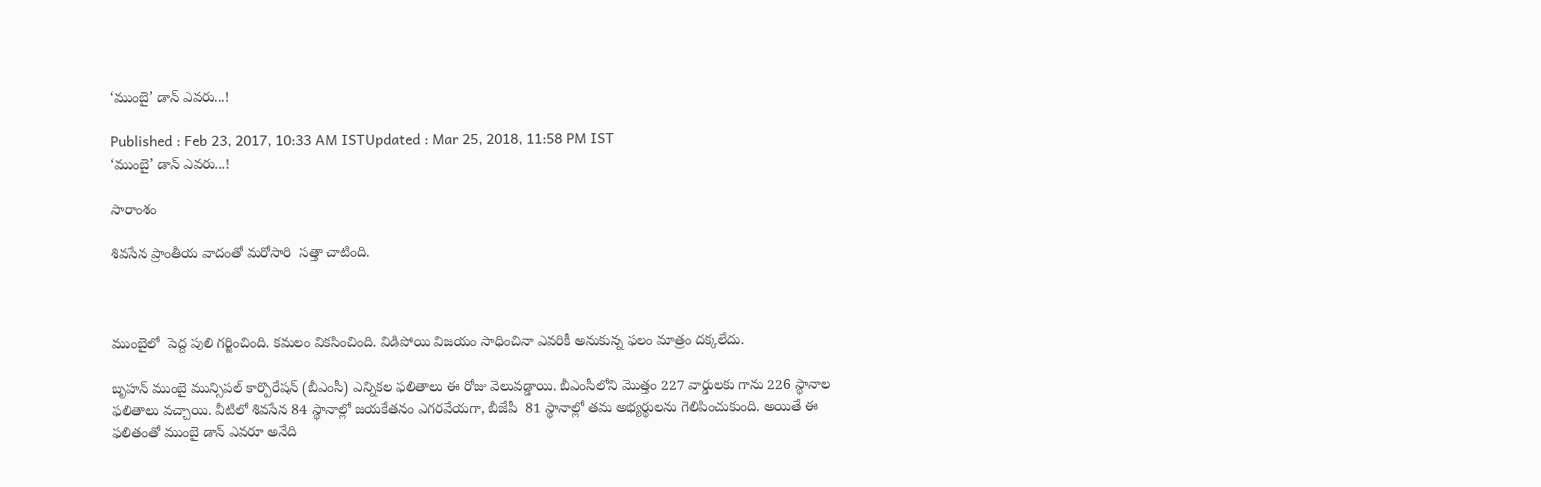‘ముంబై’ డాన్ ఎవరు...!

Published : Feb 23, 2017, 10:33 AM ISTUpdated : Mar 25, 2018, 11:58 PM IST
‘ముంబై’ డాన్ ఎవరు...!

సారాంశం

శివసేన ప్రాంతీయ వాదంతో మరోసారి  సత్తా చాటింది.



ముంబైలో  పెద్ద పులి గర్జించింది. కమలం వికసించింది. విడిపోయి విజయం సాధించినా ఎవరికీ అనుకున్న ఫలం మాత్రం దక్కలేదు.

బృహన్‌ ముంబై మున్సిపల్ కార్పొరేషన్ (బీఎంసీ) ఎన్నికల ఫలితాలు ఈ రోజు వెలువడ్డాయి. బీఎంసీలోని మొత్తం 227 వార్డులకు గాను 226 స్థానాల ఫలితాలు వచ్చాయి. వీటిలో శివసేన 84 స్థానాల్లో జయకేతనం ఎగరవేయగా, బీజేపీ  81 స్థానాల్లో తమ అభ్యర్థులను గెలిపించుకుంది. అయితే ఈ ఫలితంతో ముంబై డాన్ ఎవరూ అనేది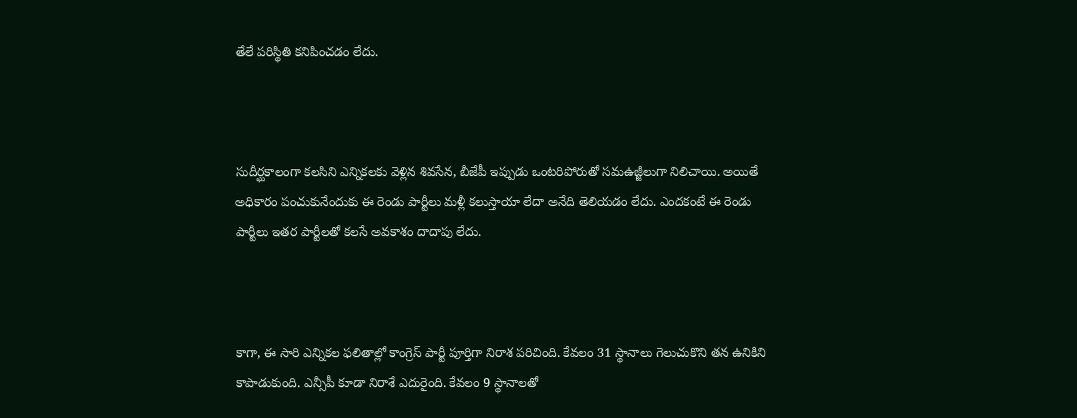తేలే పరిస్థితి కనిపించడం లేదు.



సుదీర్ఘకాలంగా కలసిని ఎన్నికలకు వెళ్లిన శివసేన, బీజేపీ ఇప్పుడు ఒంటరిపోరుతో సమఉజ్జీలుగా నిలిచాయి. అయితే అధికారం పంచుకునేందుకు ఈ రెండు పార్టీలు మళ్లీ కలుస్తాయా లేదా అనేది తెలియడం లేదు. ఎందకంటే ఈ రెండు పార్టీలు ఇతర పార్టీలతో కలసే అవకాశం దాదాపు లేదు.



కాగా, ఈ సారి ఎన్నికల ఫలితాల్లో కాంగ్రెస్ పార్టీ పూర్తిగా నిరాశ పరిచింది. కేవలం 31 స్థానాలు గెలుచుకొని తన ఉనికిని కాపాడుకుంది. ఎన్సీపీ కూడా నిరాశే ఎదురైంది. కేవలం 9 స్థానాలతో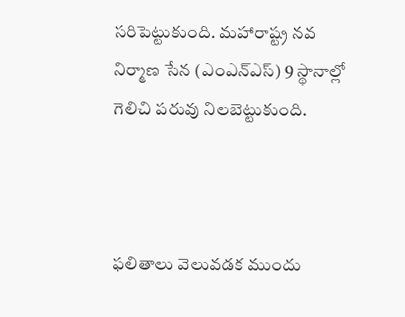సరిపెట్టుకుంది. మహారాష్ట్ర నవ నిర్మాణ సేన (ఎంఎన్‌ఎస్‌) 9 స్థానాల్లో గెలిచి పరువు నిలబెట్టుకుంది.



ఫలితాలు వెలువడక ముందు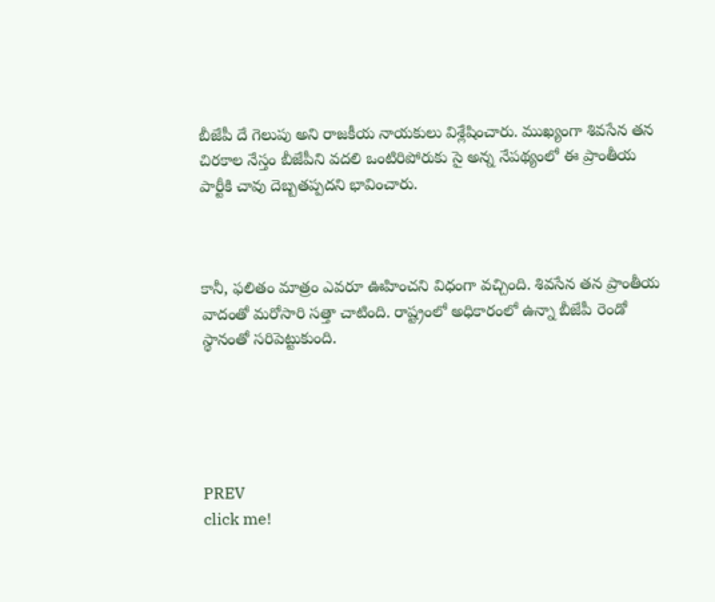బీజేపీ దే గెలుపు అని రాజకీయ నాయకులు విశ్లేషించారు. ముఖ్యంగా శివసేన తన చిరకాల నేస్తం బీజేపీని వదలి ఒంటిరిపోరుకు సై అన్న నేపథ్యంలో ఈ ప్రాంతీయ పార్టీకి చావు దెబ్బతప్పదని భావించారు.



కానీ, ఫలితం మాత్రం ఎవరూ ఊహించని విధంగా వచ్చింది. శివసేన తన ప్రాంతీయ వాదంతో మరోసారి సత్తా చాటింది. రాష్ట్రంలో అధికారంలో ఉన్నా బీజేపీ రెండో స్థానంతో సరిపెట్టుకుంది.





PREV
click me!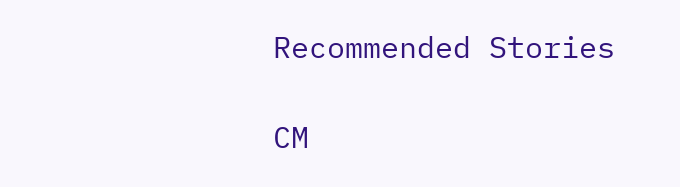Recommended Stories

CM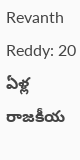Revanth Reddy: 20 ఏళ్ల రాజకీయ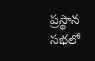ప్రస్థాన సభలో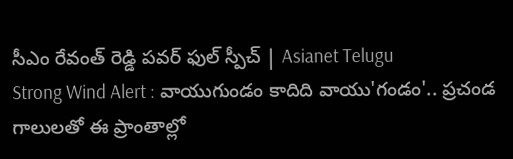సీఎం రేవంత్ రెడ్డి పవర్ ఫుల్ స్పీచ్ | Asianet Telugu
Strong Wind Alert : వాయుగుండం కాదిది వాయు'గండం'.. ప్రచండ గాలులతో ఈ ప్రాంతాల్లో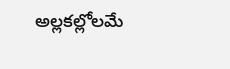అల్లకల్లోలమే